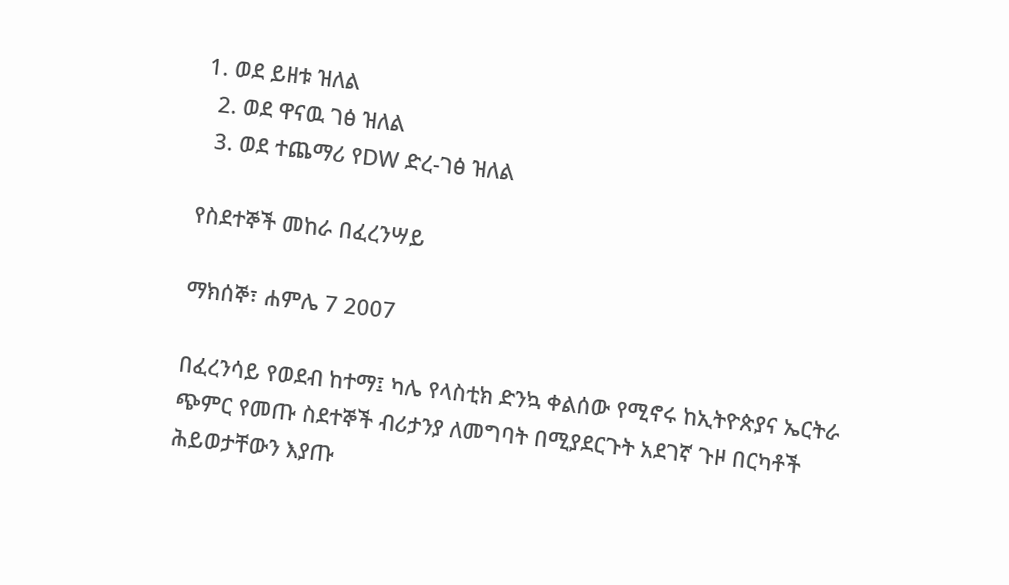1. ወደ ይዘቱ ዝለል
  2. ወደ ዋናዉ ገፅ ዝለል
  3. ወደ ተጨማሪ የDW ድረ-ገፅ ዝለል

የስደተኞች መከራ በፈረንሣይ

ማክሰኞ፣ ሐምሌ 7 2007

በፈረንሳይ የወደብ ከተማ፤ ካሌ የላስቲክ ድንኳ ቀልሰው የሚኖሩ ከኢትዮጵያና ኤርትራ ጭምር የመጡ ስደተኞች ብሪታንያ ለመግባት በሚያደርጉት አደገኛ ጉዞ በርካቶች ሕይወታቸውን እያጡ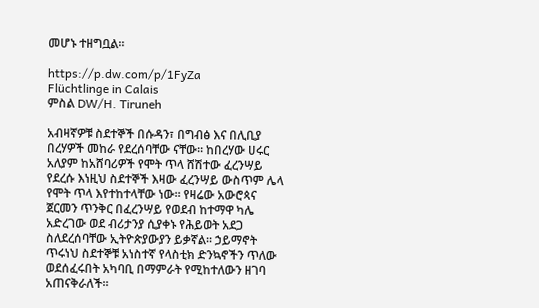መሆኑ ተዘግቧል።

https://p.dw.com/p/1FyZa
Flüchtlinge in Calais
ምስል DW/H. Tiruneh

አብዛኛዎቹ ስደተኞች በሱዳን፣ በግብፅ እና በሊቢያ በረሃዎች መከራ የደረሰባቸው ናቸው። ከበረሃው ሀሩር አለያም ከአሸባሪዎች የሞት ጥላ ሸሽተው ፈረንሣይ የደረሱ እነዚህ ስደተኞች እዛው ፈረንሣይ ውስጥም ሌላ የሞት ጥላ እየተከተላቸው ነው። የዛሬው አውሮጳና ጀርመን ጥንቅር በፈረንሣይ የወደብ ከተማዋ ካሌ አድረገው ወደ ብሪታንያ ሲያቀኑ የሕይወት አደጋ ስለደረሰባቸው ኢትዮጵያውያን ይቃኛል። ኃይማኖት ጥሩነህ ስደተኞቹ አነስተኛ የላስቲክ ድንኳኖችን ጥለው ወደሰፈሩበት አካባቢ በማምራት የሚከተለውን ዘገባ አጠናቅራለች።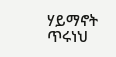ሃይማኖት ጥሩነህ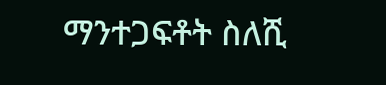ማንተጋፍቶት ስለሺ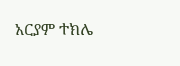አርያም ተክሌ